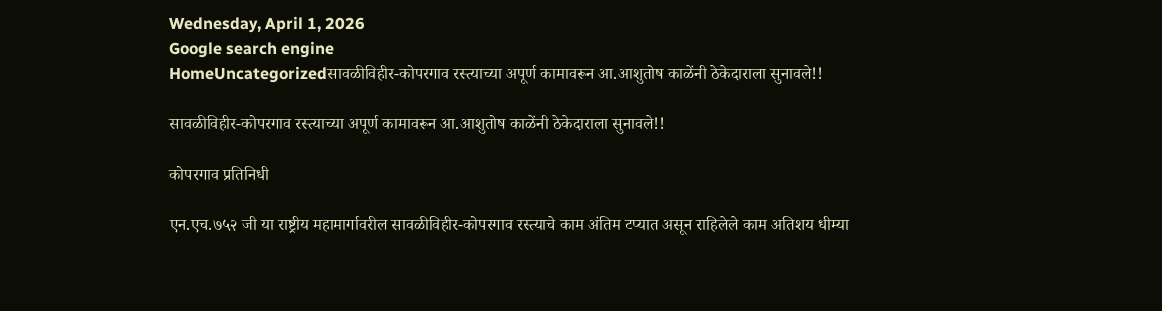Wednesday, April 1, 2026
Google search engine
HomeUncategorizedसावळीविहीर-कोपरगाव रस्त्याच्या अपूर्ण कामावरून आ.आशुतोष काळेंनी ठेकेदाराला सुनावले!!

सावळीविहीर-कोपरगाव रस्त्याच्या अपूर्ण कामावरून आ.आशुतोष काळेंनी ठेकेदाराला सुनावले!!

कोपरगाव प्रतिनिधी

एन.एच.७५२ जी या राष्ट्रीय महामार्गावरील सावळीविहीर-कोपरगाव रस्त्याचे काम अंतिम टप्यात असून राहिलेले काम अतिशय धीम्या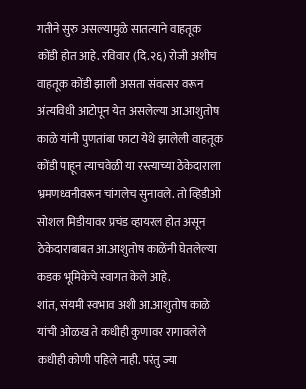गतीने सुरु असल्यामुळे सातत्याने वाहतूक कोंडी होत आहे. रविवार (दि.२६) रोजी अशीच वाहतूक कोंडी झाली असता संवत्सर वरून अंत्यविधी आटोपून येत असलेल्या आ.आशुतोष काळे यांनी पुणतांबा फाटा येथे झालेली वाहतूक कोंडी पाहून त्याचवेळी या रस्त्याच्या ठेकेदाराला भ्रमणध्वनीवरून चांगलेच सुनावले. तो व्हिडीओ सोशल मिडीयावर प्रचंड व्हायरल होत असून ठेकेदाराबाबत आ.आशुतोष काळेंनी घेतलेल्या कडक भूमिकेचे स्वागत केले आहे.
शांत, संयमी स्वभाव अशी आ.आशुतोष काळे यांची ओळख ते कधीही कुणावर रागावलेले कधीही कोणी पहिले नाही. परंतु ज्या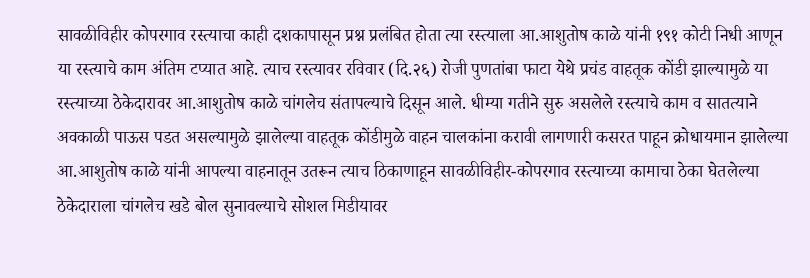सावळीविहीर कोपरगाव रस्त्याचा काही दशकापासून प्रश्न प्रलंबित होता त्या रस्त्याला आ.आशुतोष काळे यांनी १९१ कोटी निधी आणून या रस्त्याचे काम अंतिम टप्यात आहे. त्याच रस्त्यावर रविवार (दि.२६) रोजी पुणतांबा फाटा येथे प्रचंड वाहतूक कोंडी झाल्यामुळे या रस्त्याच्या ठेकेदारावर आ.आशुतोष काळे चांगलेच संतापल्याचे दिसून आले. धीम्या गतीने सुरु असलेले रस्त्याचे काम व सातत्याने अवकाळी पाऊस पडत असल्यामुळे झालेल्या वाहतूक कोंडीमुळे वाहन चालकांना करावी लागणारी कसरत पाहून क्रोधायमान झालेल्या आ.आशुतोष काळे यांनी आपल्या वाहनातून उतरून त्याच ठिकाणाहून सावळीविहीर-कोपरगाव रस्त्याच्या कामाचा ठेका घेतलेल्या ठेकेदाराला चांगलेच खडे बोल सुनावल्याचे सोशल मिडीयावर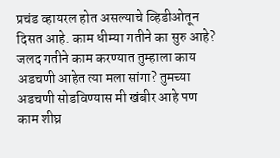प्रचंड व्हायरल होत असल्याचे व्हिडीओतून दिसत आहे. काम धीम्या गतीने का सुरु आहे? जलद गतीने काम करण्यात तुम्हाला काय अडचणी आहेत त्या मला सांगा? तुमच्या अडचणी सोडविण्यास मी खंबीर आहे पण काम शीघ्र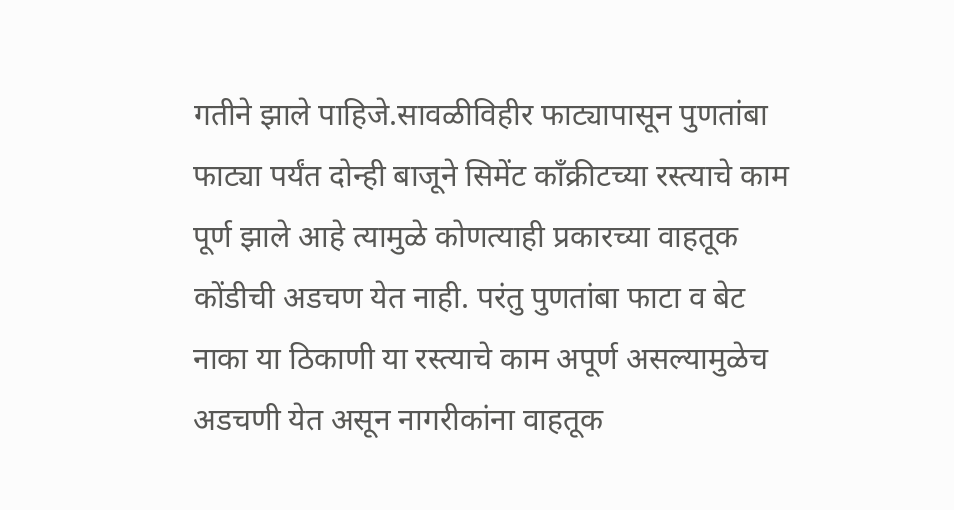गतीने झाले पाहिजे.सावळीविहीर फाट्यापासून पुणतांबा फाट्या पर्यंत दोन्ही बाजूने सिमेंट कॉंक्रीटच्या रस्त्याचे काम पूर्ण झाले आहे त्यामुळे कोणत्याही प्रकारच्या वाहतूक कोंडीची अडचण येत नाही. परंतु पुणतांबा फाटा व बेट नाका या ठिकाणी या रस्त्याचे काम अपूर्ण असल्यामुळेच अडचणी येत असून नागरीकांना वाहतूक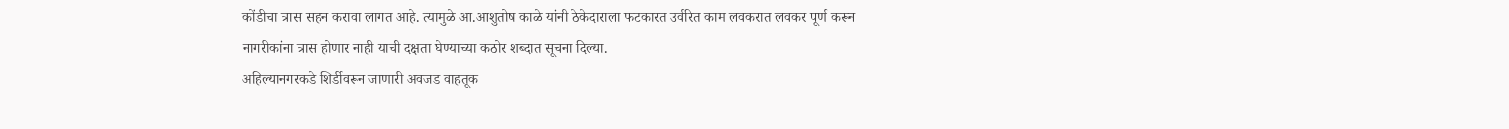कोंडीचा त्रास सहन करावा लागत आहे. त्यामुळे आ.आशुतोष काळे यांनी ठेकेदाराला फटकारत उर्वरित काम लवकरात लवकर पूर्ण करून नागरीकांना त्रास होणार नाही याची दक्षता घेण्याच्या कठोर शब्दात सूचना दिल्या.
अहिल्यानगरकडे शिर्डीवरून जाणारी अवजड वाहतूक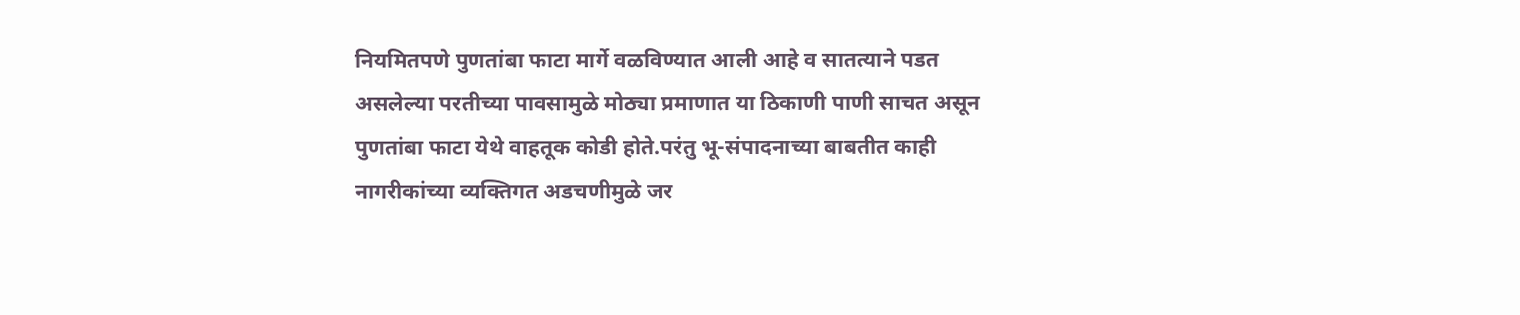नियमितपणे पुणतांबा फाटा मार्गे वळविण्यात आली आहे व सातत्याने पडत असलेल्या परतीच्या पावसामुळे मोठ्या प्रमाणात या ठिकाणी पाणी साचत असून पुणतांबा फाटा येथे वाहतूक कोडी होते.परंतु भू-संपादनाच्या बाबतीत काही नागरीकांच्या व्यक्तिगत अडचणीमुळे जर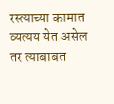रस्त्याच्या कामात व्यत्यय येत असेल तर त्याबाबत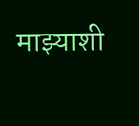माझ्याशी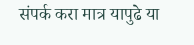संपर्क करा मात्र यापुढे या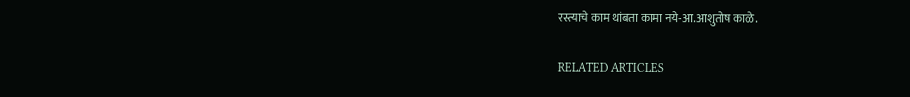रस्त्याचे काम थांबता कामा नये-आ.आशुतोष काळे.

RELATED ARTICLES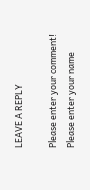LEAVE A REPLY

Please enter your comment!
Please enter your name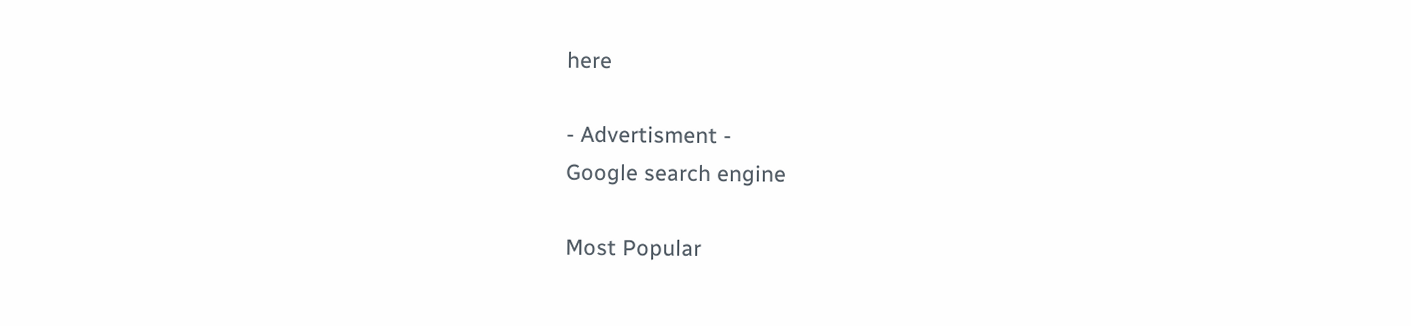here

- Advertisment -
Google search engine

Most Popular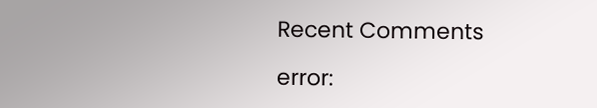Recent Comments

error: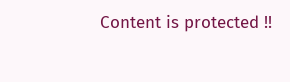Content is protected !!